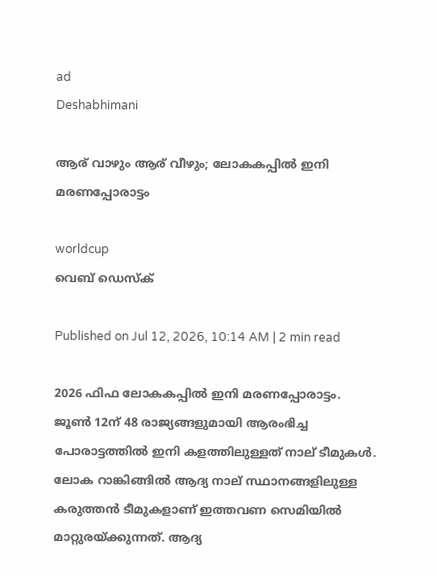ad
Deshabhimani

ആര് വാഴും ആര് വീഴും; ലോകകപ്പിൽ ഇനി മരണപ്പോരാട്ടം

worldcup
വെബ് ഡെസ്ക്

Published on Jul 12, 2026, 10:14 AM | 2 min read

2026 ഫിഫ ലോകകപ്പിൽ ഇനി മരണപ്പോരാട്ടം. ജൂൺ 12ന് 48 രാജ്യങ്ങളുമായി ആരംഭിച്ച പോരാട്ടത്തിൽ ഇനി കളത്തിലുള്ളത് നാല് ടീമുകൾ. ലോക റാങ്കിങ്ങിൽ ആദ്യ നാല് സ്ഥാനങ്ങളിലുള്ള കരുത്തൻ ടീമുകളാണ് ഇത്തവണ സെമിയിൽ മാറ്റുരയ്ക്കുന്നത്. ആദ്യ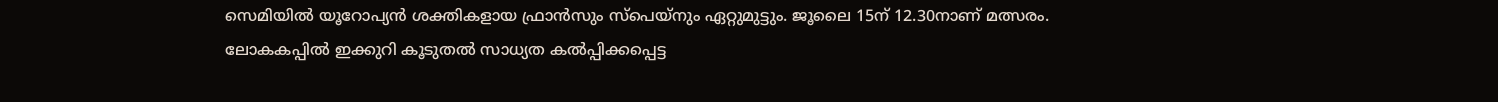സെമിയിൽ യൂറോപ്യൻ ശക്തികളായ ഫ്രാൻസും സ്പെയ്നും ഏറ്റുമുട്ടും. ജൂലൈ 15ന് 12.30നാണ് മത്സരം. ലോകകപ്പിൽ ഇക്കുറി കൂടുതൽ സാധ്യത കൽപ്പിക്കപ്പെട്ട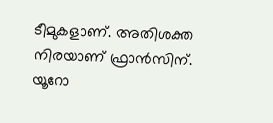ടീമുകളാണ്‌. അതിശക്ത നിരയാണ്‌ ഫ്രാൻസിന്‌. യൂറോ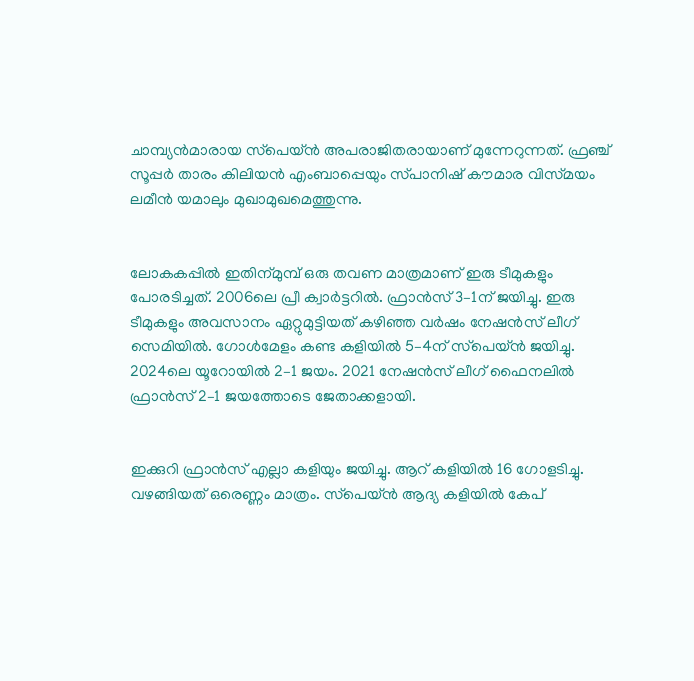ചാമ്പ്യൻമാരായ സ്‌പെയ്‌ൻ അപരാജിതരായാണ്‌ മുന്നേറുന്നത്‌. ഫ്രഞ്ച് സൂപ്പർ താരം കിലിയൻ എംബാപ്പെയും സ്‌പാനിഷ്‌ ക‍ൗമാര വിസ്‌മയം ലമീൻ യമാലും മുഖാമുഖമെത്തുന്നു.


ലോകകപ്പിൽ ഇതിന്‌മുമ്പ് ഒരു തവണ മാത്രമാണ്‌ ഇരു ടീമുകളും പോരടിച്ചത്‌. 2006ലെ പ്രീ ക്വാർട്ടറിൽ. ഫ്രാൻസ്‌ 3–1ന്‌ ജയിച്ചു. ഇരു ടീമുകളും അവസാനം ഏറ്റുമുട്ടിയത്‌ കഴിഞ്ഞ വർഷം നേഷൻസ്‌ ലീഗ്‌ സെമിയിൽ. ഗോൾമേളം കണ്ട കളിയിൽ 5–4ന്‌ സ്‌പെയ്‌ൻ ജയിച്ചു. 2024ലെ യൂറോയിൽ 2–1 ജയം. 2021 നേഷൻസ്‌ ലീഗ്‌ ഫൈനലിൽ ഫ്രാൻസ്‌ 2–1 ജയത്തോടെ ജേതാക്കളായി.


ഇക്കുറി ഫ്രാൻസ്‌ എല്ലാ കളിയും ജയിച്ചു. ആറ്‌ കളിയിൽ 16 ഗോളടിച്ചു. വഴങ്ങിയത്‌ ഒരെണ്ണം മാത്രം. സ്‌പെയ്‌ൻ ആദ്യ കളിയിൽ കേപ്‌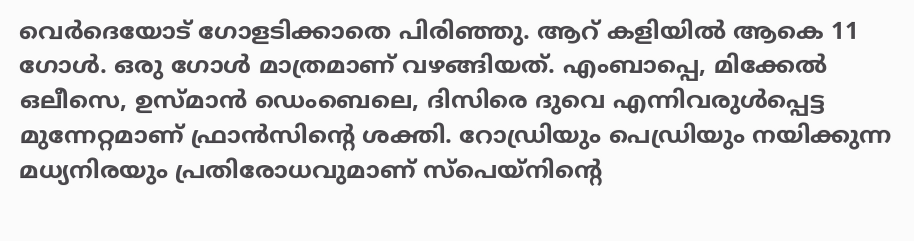വെർദെയോട്‌ ഗോളടിക്കാതെ പിരിഞ്ഞു. ആറ്‌ കളിയിൽ ആകെ 11 ഗോൾ. ഒരു ഗോൾ മാത്രമാണ്‌ വഴങ്ങിയത്‌. എംബാപ്പെ, മിക്കേൽ ഒലീസെ, ഉസ്‌മാൻ ഡെംബെലെ, ദിസിരെ ദുവെ എന്നിവരുൾപ്പെട്ട മുന്നേറ്റമാണ്‌ ഫ്രാൻസിന്റെ ശക്തി. റോഡ്രിയും പെഡ്രിയും നയിക്കുന്ന മധ്യനിരയും പ്രതിരോധവുമാണ്‌ സ്‌പെയ്‌നിന്റെ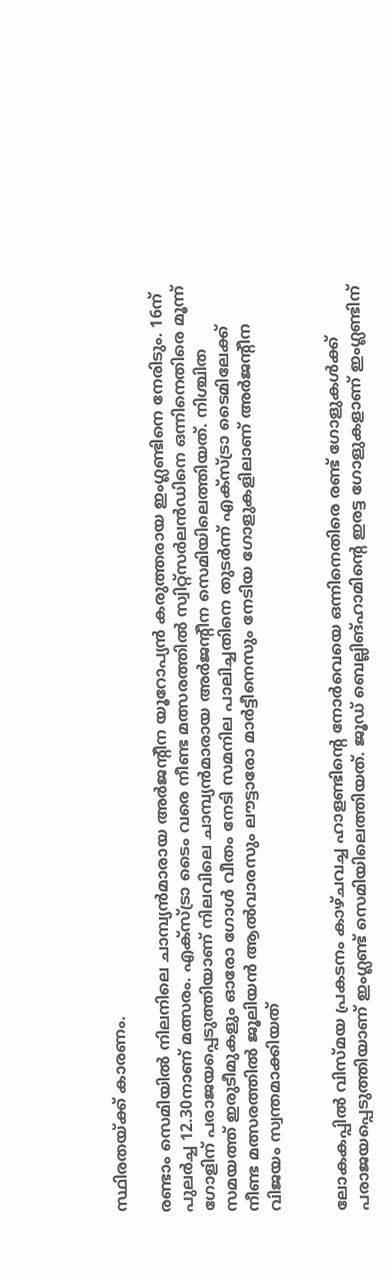സ്ഥിരതയ്‌ക്ക്‌ കാരണം.

രണ്ടാം സെമിയിൽ നിലനിലെ ചാമ്പ്യൻമാരായ അർജന്റീന യൂറോപ്യൻ കരുത്തരായ ഇംഗ്ലണ്ടിനെ നേരിടും. 16ന് പുലർച്ച 12.30നാണ് മത്സരം. എക്സ്ട്രാ ടൈം വരെ നീണ്ട മത്സരത്തിൽ സ്വിറ്റ്സർലൻഡിനെ ഒന്നിനെതിരെ മൂന്ന് ഗോളിന് പരാജയപ്പെടുത്തിയാണ് നിലവിലെ ചാമ്പ്യൻമാരായ അർജന്റീന സെമിയിലെത്തിയത്. നിശ്ചിത സമയത്ത് ഇരുടീമുകളും ഓരോ ഗോൾ വീതം നേടി സമനില പാലിച്ചതിനെ തുടർന്ന് എക്സ്ട്രാ ടൈമിലേക്ക് നീണ്ട മത്സരത്തിൽ ജൂലിയൻ ആൽവാരസും ലൗട്ടാരോ മാർട്ടീനെസും നേടിയ ഗോളുകളിലാണ് അർജന്റീന വിജയം സ്വന്തമാക്കിയത്


ലോകകപ്പിൽ വിസ്മയ പ്രകടനം കാഴ്ചവച്ച ഹാളണ്ടിന്റെ നോർവെയെ ഒന്നിനെതിരെ രണ്ട് ഗോളുകൾക്ക് പരാജയപ്പെടുത്തിയാണ് ഇംഗ്ലണ്ട് സെമിയിലെത്തിയത്. ജൂഡ് ബെല്ലിങ്ഹാമിന്റെ ഇരട്ട ഗോളുകളാണ് ഇംഗ്ലണ്ടിന്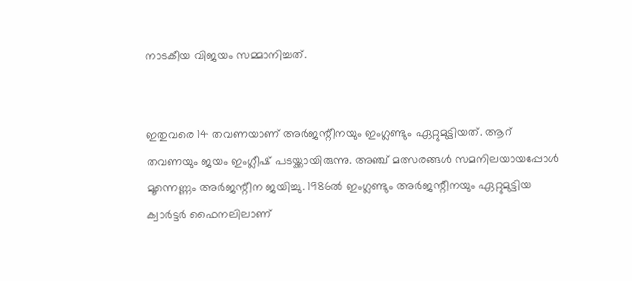നാടകീയ വിജയം സമ്മാനിച്ചത്.


ഇതുവരെ 14 തവണയാണ് അർജന്റീനയും ഇംഗ്ലണ്ടും ഏറ്റുമുട്ടിയത്. ആറ് തവണയും ജയം ഇംഗ്ലീഷ് പടയ്ക്കായിരുന്നു. അഞ്ച് മത്സരങ്ങൾ സമനിലയായപ്പോൾ മൂന്നെണ്ണം അർജന്റീന ജയിച്ചു. 1986ൽ ഇംഗ്ലണ്ടും അർജന്റീനയും ഏറ്റുമുട്ടിയ ക്വാർട്ടർ ഫൈനലിലാണ്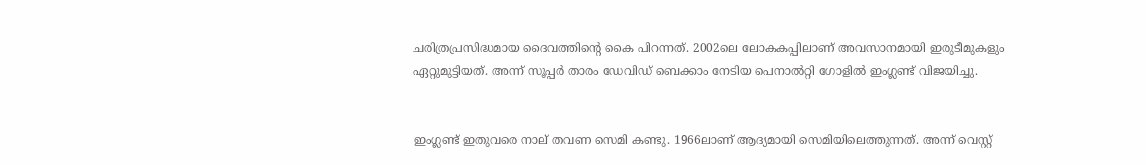ചരിത്രപ്രസിദ്ധമായ ദൈവത്തിന്റെ കൈ പിറന്നത്. 2002ലെ ലോകകപ്പിലാണ് അവസാനമായി ഇരുടീമുകളും ഏറ്റുമുട്ടിയത്. അന്ന് സൂപ്പർ താരം ഡേവിഡ് ബെക്കാം നേടിയ പെനാൽറ്റി ഗോളിൽ ഇംഗ്ലണ്ട് വിജയിച്ചു.


ഇംഗ്ലണ്ട് ഇതുവരെ നാല് തവണ സെമി കണ്ടു. 1966ലാണ് ആദ്യമായി സെമിയിലെത്തുന്നത്. അന്ന് വെസ്റ്റ്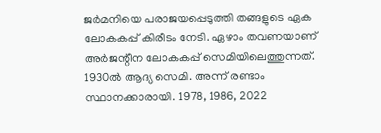ജർമനിയെ പരാജയപ്പെടുത്തി തങ്ങളുടെ ഏക ലോകകപ്പ് കിരീടം നേടി. ഏഴാം തവണയാണ് അർജന്റീന ലോകകപ്പ് സെമിയിലെത്തുന്നത്. 1930ൽ ആദ്യ സെമി. അന്ന് രണ്ടാം സ്ഥാനക്കാരായി. 1978, 1986, 2022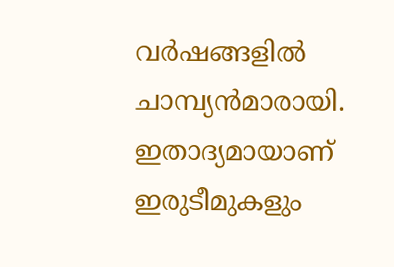വർഷങ്ങളിൽ ചാമ്പ്യൻമാരായി. ഇതാദ്യമായാണ് ഇരുടീമുകളും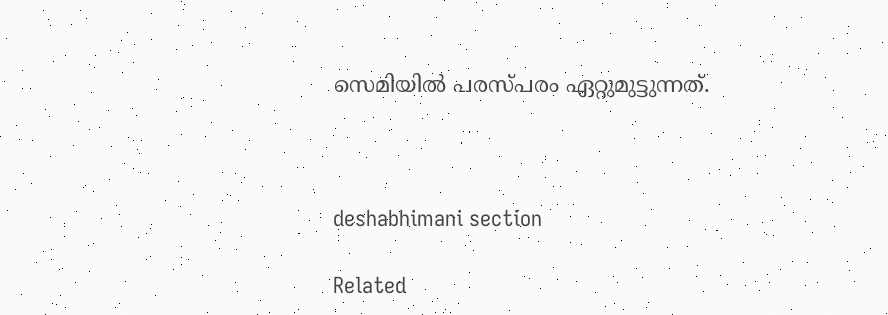സെമിയിൽ പരസ്പരം ഏറ്റുമുട്ടുന്നത്.



deshabhimani section

Related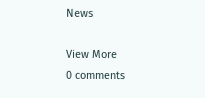News

View More
0 comments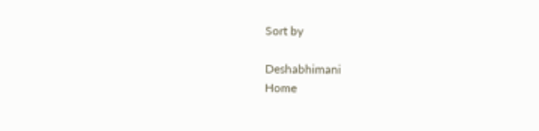Sort by

Deshabhimani
Home